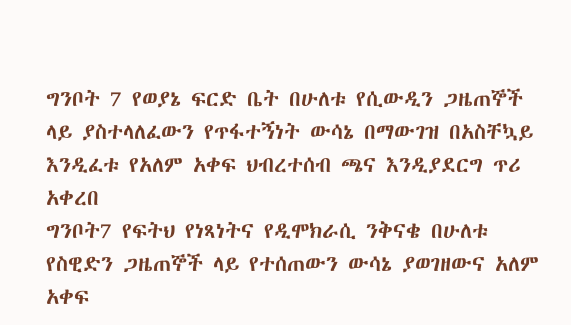ግንቦት 7 የወያኔ ፍርድ ቤት በሁለቱ የሲውዲን ጋዜጠኞች ላይ ያስተላለፈውን የጥፋተኝነት ውሳኔ በማውገዝ በአስቸኳይ እንዲፈቱ የአለም አቀፍ ህብረተሰብ ጫና እንዲያደርግ ጥሪ አቀረበ
ግንቦት7 የፍትህ የነጻነትና የዲሞክራሲ ንቅናቄ በሁለቱ የስዊድን ጋዜጠኞች ላይ የተሰጠውን ውሳኔ ያወገዘውና አለም አቀፍ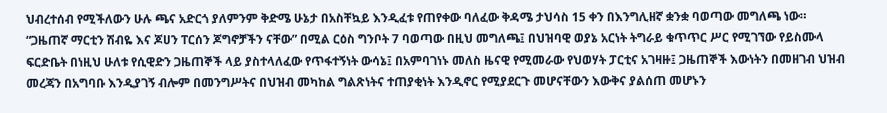ህብረተሰብ የሚችለውን ሁሉ ጫና አድርጎ ያለምንም ቅድሜ ሁኔታ በአስቸኳይ እንዲፈቱ የጠየቀው ባለፈው ቅዳሜ ታህሳስ 15 ቀን በእንግሊዘኛ ቋንቋ ባወጣው መግለጫ ነው።
“ጋዜጠኛ ማርቲን ሽብዬ እና ጆሀን ፐርሰን ጆግኖቻችን ናቸው” በሚል ርዕስ ግንቦት 7 ባወጣው በዚህ መግለጫ፤ በህዝባዊ ወያኔ አርነት ትግራይ ቁጥጥር ሥር የሚገኘው የይስሙላ ፍርድቤት በነዚህ ሁለቱ የሲዊድን ጋዜጠኞች ላይ ያስተላለፈው የጥፋተኝነት ውሳኔ፤ በአምባገነኑ መለስ ዜናዊ የሚመራው የህወሃት ፓርቲና አገዛዙ፤ ጋዜጠኞች እውነትን በመዘገብ ህዝብ መረጃን በአግባቡ እንዲያገኝ ብሎም በመንግሥትና በህዝብ መካከል ግልጽነትና ተጠያቂነት እንዲኖር የሚያደርጉ መሆናቸውን እውቅና ያልሰጠ መሆኑን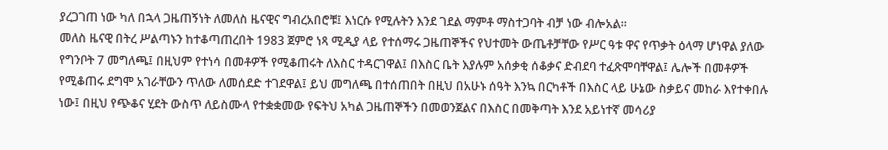ያረጋገጠ ነው ካለ በኋላ ጋዜጠኝነት ለመለስ ዜናዊና ግብረአበሮቹ፤ እነርሱ የሚሉትን እንደ ገደል ማምቶ ማስተጋባት ብቻ ነው ብሎአል።
መለስ ዜናዊ በትረ ሥልጣኑን ከተቆጣጠረበት 1983 ጀምሮ ነጻ ሚዲያ ላይ የተሰማሩ ጋዜጠኞችና የህተመት ውጤቶቻቸው የሥር ዓቱ ዋና የጥቃት ዕላማ ሆነዋል ያለው የግንቦት 7 መግለጫ፤ በዚህም የተነሳ በመቶዎች የሚቆጠሩት ለእስር ተዳርገዋል፤ በእስር ቤት እያሉም አሰቃቂ ሰቆቃና ድብደባ ተፈጽሞባቸዋል፤ ሌሎች በመቶዎች የሚቆጠሩ ደግሞ አገራቸውን ጥለው ለመሰደድ ተገደዋል፤ ይህ መግለጫ በተሰጠበት በዚህ በአሁኑ ሰዓት እንኳ በርካቶች በእስር ላይ ሁኔው ስቃይና መከራ እየተቀበሉ ነው፤ በዚህ የጭቆና ሂደት ውስጥ ለይስሙላ የተቋቋመው የፍትህ አካል ጋዜጠኞችን በመወንጀልና በእስር በመቅጣት እንደ አይነተኛ መሳሪያ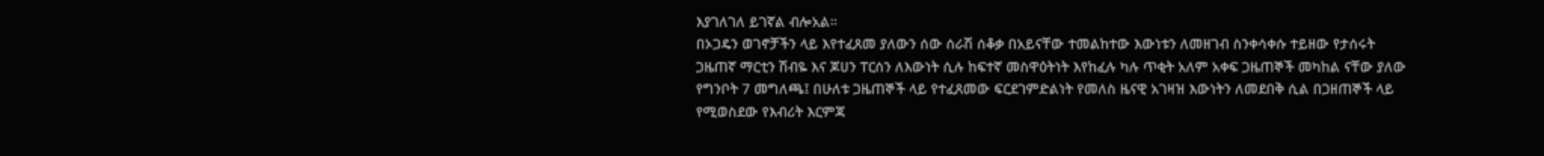እያገለገለ ይገኛል ብሎአል።
በኦጋዴን ወገኖቻችን ላይ እየተፈጸመ ያለውን ሰው ሰራሽ ሰቆቃ በአይናቸው ተመልከተው እውነቱን ለመዘገብ ስንቀሳቀሱ ተይዘው የታሰሩት ጋዜጠኛ ማርቲን ሽብዬ እና ጆሀን ፐርሰን ለእውነት ሲሉ ከፍተኛ መስዋዕትነት እየከፈሉ ካሉ ጥቂት አለም አቀፍ ጋዜጠኞች መካከል ናቸው ያለው የግንቦት 7 መግለጫ፤ በሁለቱ ጋዜጠኞች ላይ የተፈጸመው ፍርደገምድልነት የመለስ ዜናዊ አገዛዝ እውነትን ለመደበቅ ሲል በጋዘጠኞች ላይ የሚወስደው የእብሪት እርምጃ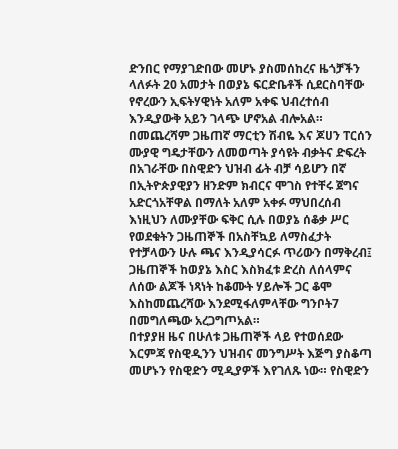ድንበር የማያገድበው መሆኑ ያስመሰከረና ዜጎቻችን ላለፉት 20 አመታት በወያኔ ፍርድቤቶች ሲደርስባቸው የኖረውን ኢፍትሃዊነት አለም አቀፍ ህብረተሰብ እንዲያውቅ አይን ገላጭ ሆኖአል ብሎአል።
በመጨረሻም ጋዜጠኛ ማርቲን ሽብዬ እና ጆሀን ፐርሰን ሙያዊ ግዴታቸውን ለመወጣት ያሳዩት ብቃትና ድፍረት በአገራቸው በስዊድን ህዝብ ፊት ብቻ ሳይሆን በኛ በኢትዮጵያዊያን ዘንድም ክብርና ሞገስ የተቸሩ ጀግና አድርጎአቸዋል በማለት አለም አቀፉ ማህበረሰብ እነዚህን ለሙያቸው ፍቅር ሲሉ በወያኔ ሰቆቃ ሥር የወደቁትን ጋዜጠኞች በአስቸኳይ ለማስፈታት የተቻላውን ሁሉ ጫና እንዲያሳርፉ ጥሪውን በማቅረብ፤ ጋዜጠኞች ከወያኔ እስር እስክፈቱ ድረስ ለሰላምና ለሰው ልጆች ነጻነት ከቆሙት ሃይሎች ጋር ቆሞ እስከመጨረሻው እንደሚፋለምላቸው ግንቦት7 በመግለጫው አረጋግጦአል።
በተያያዘ ዜና በሁለቱ ጋዜጠኞች ላይ የተወሰደው እርምጃ የስዊዲንን ህዝብና መንግሥት እጅግ ያስቆጣ መሆኑን የስዊድን ሚዲያዎች እየገለጹ ነው። የስዊድን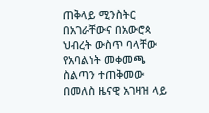ጠቅላይ ሚንስትር በአገራቸውና በአውሮጳ ህብረት ውስጥ ባላቸው የአባልነት መቀመጫ ስልጣን ተጠቅመው በመለስ ዜናዊ አገዛዝ ላይ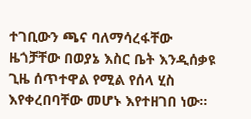ተገቢውን ጫና ባለማሳረፋቸው ዜጎቻቸው በወያኔ እስር ቤት እንዲሰቃዩ ጊዜ ሰጥተዋል የሚል የሰላ ሂስ እየቀረበባቸው መሆኑ እየተዘገበ ነው።